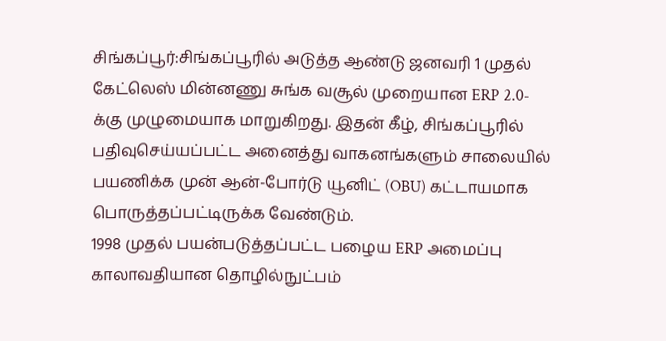சிங்கப்பூர்:சிங்கப்பூரில் அடுத்த ஆண்டு ஜனவரி 1 முதல் கேட்லெஸ் மின்னணு சுங்க வசூல் முறையான ERP 2.0-க்கு முழுமையாக மாறுகிறது. இதன் கீழ், சிங்கப்பூரில் பதிவுசெய்யப்பட்ட அனைத்து வாகனங்களும் சாலையில் பயணிக்க முன் ஆன்-போர்டு யூனிட் (OBU) கட்டாயமாக பொருத்தப்பட்டிருக்க வேண்டும்.
1998 முதல் பயன்படுத்தப்பட்ட பழைய ERP அமைப்பு காலாவதியான தொழில்நுட்பம்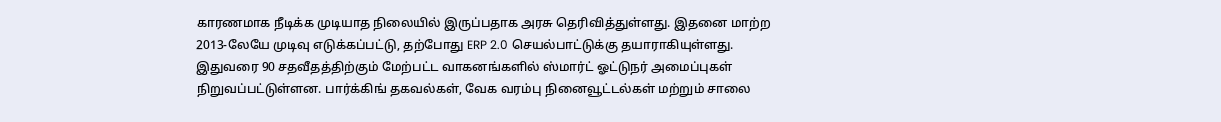காரணமாக நீடிக்க முடியாத நிலையில் இருப்பதாக அரசு தெரிவித்துள்ளது. இதனை மாற்ற 2013-லேயே முடிவு எடுக்கப்பட்டு, தற்போது ERP 2.0 செயல்பாட்டுக்கு தயாராகியுள்ளது.
இதுவரை 90 சதவீதத்திற்கும் மேற்பட்ட வாகனங்களில் ஸ்மார்ட் ஓட்டுநர் அமைப்புகள் நிறுவப்பட்டுள்ளன. பார்க்கிங் தகவல்கள், வேக வரம்பு நினைவூட்டல்கள் மற்றும் சாலை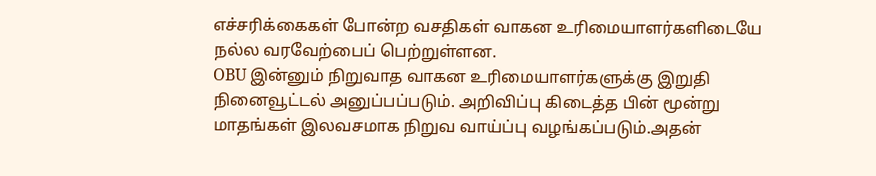எச்சரிக்கைகள் போன்ற வசதிகள் வாகன உரிமையாளர்களிடையே நல்ல வரவேற்பைப் பெற்றுள்ளன.
OBU இன்னும் நிறுவாத வாகன உரிமையாளர்களுக்கு இறுதி நினைவூட்டல் அனுப்பப்படும். அறிவிப்பு கிடைத்த பின் மூன்று மாதங்கள் இலவசமாக நிறுவ வாய்ப்பு வழங்கப்படும்.அதன்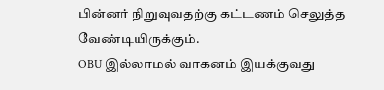பின்னர் நிறுவுவதற்கு கட்டணம் செலுத்த வேண்டியிருக்கும்.
OBU இல்லாமல் வாகனம் இயக்குவது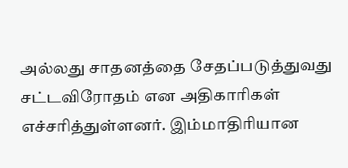அல்லது சாதனத்தை சேதப்படுத்துவது சட்டவிரோதம் என அதிகாரிகள் எச்சரித்துள்ளனர். இம்மாதிரியான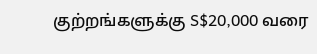குற்றங்களுக்கு S$20,000 வரை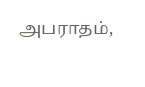அபராதம்,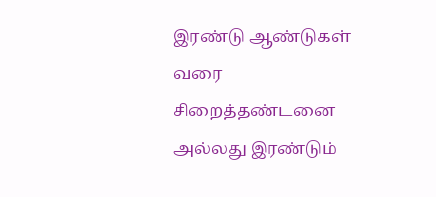இரண்டு ஆண்டுகள் வரை சிறைத்தண்டனை அல்லது இரண்டும்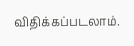விதிக்கப்படலாம்.